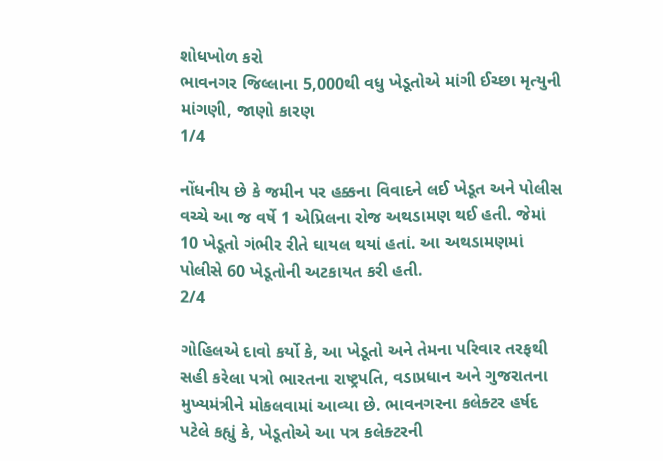શોધખોળ કરો
ભાવનગર જિલ્લાના 5,000થી વધુ ખેડૂતોએ માંગી ઈચ્છા મૃત્યુની માંગણી, જાણો કારણ
1/4

નોંધનીય છે કે જમીન પર હક્કના વિવાદને લઈ ખેડૂત અને પોલીસ વચ્ચે આ જ વર્ષે 1 એપ્રિલના રોજ અથડામણ થઈ હતી. જેમાં 10 ખેડૂતો ગંભીર રીતે ઘાયલ થયાં હતાં. આ અથડામણમાં પોલીસે 60 ખેડૂતોની અટકાયત કરી હતી.
2/4

ગોહિલએ દાવો કર્યો કે, આ ખેડૂતો અને તેમના પરિવાર તરફથી સહી કરેલા પત્રો ભારતના રાષ્ટ્રપતિ, વડાપ્રધાન અને ગુજરાતના મુખ્યમંત્રીને મોકલવામાં આવ્યા છે. ભાવનગરના કલેક્ટર હર્ષદ પટેલે કહ્યું કે, ખેડૂતોએ આ પત્ર કલેક્ટરની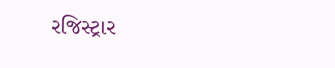રજિસ્ટ્રાર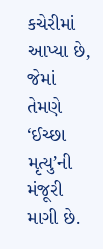કચેરીમાં આપ્યા છે, જેમાં તેમણે ‘ઈચ્છા મૃત્યુ’ની મંજૂરી માગી છે.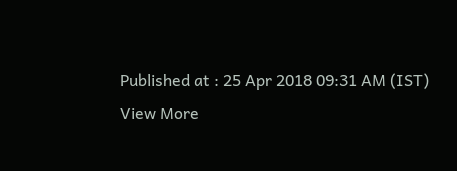Published at : 25 Apr 2018 09:31 AM (IST)
View More